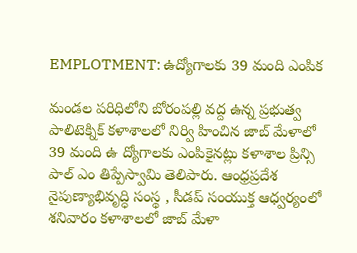EMPLOTMENT: ఉద్యోగాలకు 39 మంది ఎంపిక

మండల పరిధిలోని బోరంపల్లి వద్ద ఉన్న ప్రభుత్వ పాలిటెక్నిక్‌ కళాశాలలో నిర్వి హించిన జాబ్‌ మేళాలో 39 మంది ఉ ద్యోగాలకు ఎంపికైనట్లు కళాశాల ప్రిన్సి పాల్‌ ఎం తిప్పేస్వామి తెలిపారు. ఆంధ్రప్రదేశ నైపుణ్యాభివృద్ధి సంస్థ , సీడప్‌ సంయుక్త ఆధ్వర్యంలో శనివారం కళాశాలలో జాబ్‌ మేళా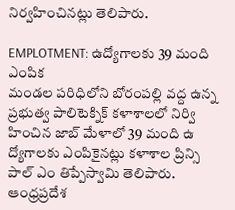నిర్వహించినట్లు తెలిపారు.

EMPLOTMENT: ఉద్యోగాలకు 39 మంది ఎంపిక
మండల పరిధిలోని బోరంపల్లి వద్ద ఉన్న ప్రభుత్వ పాలిటెక్నిక్‌ కళాశాలలో నిర్వి హించిన జాబ్‌ మేళాలో 39 మంది ఉ ద్యోగాలకు ఎంపికైనట్లు కళాశాల ప్రిన్సి పాల్‌ ఎం తిప్పేస్వామి తెలిపారు. ఆంధ్రప్రదేశ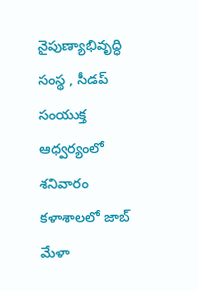నైపుణ్యాభివృద్ధి సంస్థ , సీడప్‌ సంయుక్త ఆధ్వర్యంలో శనివారం కళాశాలలో జాబ్‌ మేళా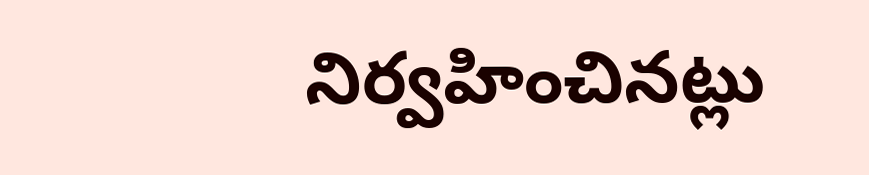నిర్వహించినట్లు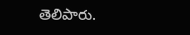తెలిపారు.